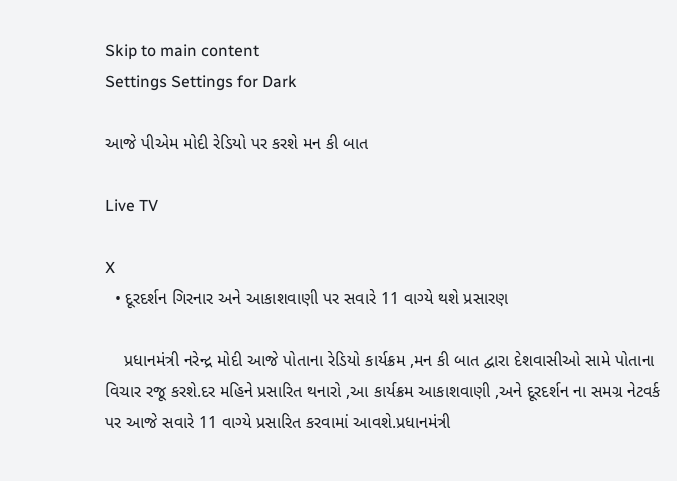Skip to main content
Settings Settings for Dark

આજે પીએમ મોદી રેડિયો પર કરશે મન કી બાત

Live TV

X
  • દૂરદર્શન ગિરનાર અને આકાશવાણી પર સવારે 11 વાગ્યે થશે પ્રસારણ

    પ્રધાનમંત્રી નરેન્દ્ર મોદી આજે પોતાના રેડિયો કાર્યક્રમ ,મન કી બાત દ્વારા દેશવાસીઓ સામે પોતાના વિચાર રજૂ કરશે.દર મહિને પ્રસારિત થનારો ,આ કાર્યક્રમ આકાશવાણી ,અને દૂરદર્શન ના સમગ્ર નેટવર્ક પર આજે સવારે 11 વાગ્યે પ્રસારિત કરવામાં આવશે.પ્રધાનમંત્રી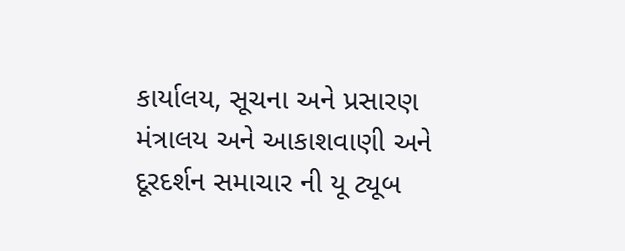કાર્યાલય, સૂચના અને પ્રસારણ મંત્રાલય અને આકાશવાણી અને દૂરદર્શન સમાચાર ની યૂ ટ્યૂબ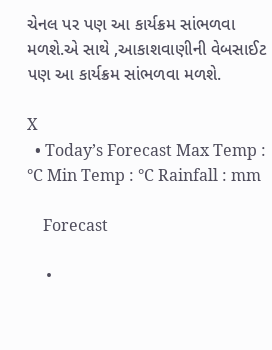ચેનલ પર પણ આ કાર્યક્રમ સાંભળવા મળશે.એ સાથે ,આકાશવાણીની વેબસાઈટ પણ આ કાર્યક્રમ સાંભળવા મળશે.

X
  • Today’s Forecast Max Temp : °C Min Temp : °C Rainfall : mm

    Forecast

    •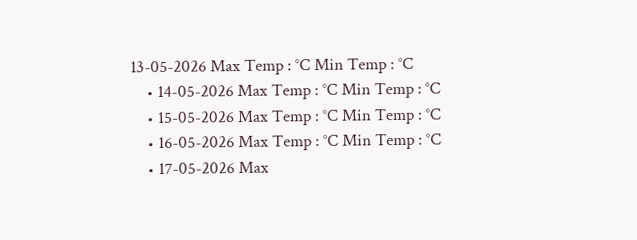13-05-2026 Max Temp : °C Min Temp : °C
    • 14-05-2026 Max Temp : °C Min Temp : °C
    • 15-05-2026 Max Temp : °C Min Temp : °C
    • 16-05-2026 Max Temp : °C Min Temp : °C
    • 17-05-2026 Max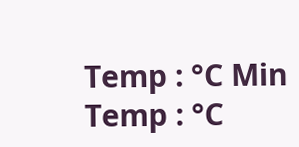Temp : °C Min Temp : °C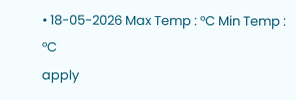• 18-05-2026 Max Temp : °C Min Temp : °C
apply